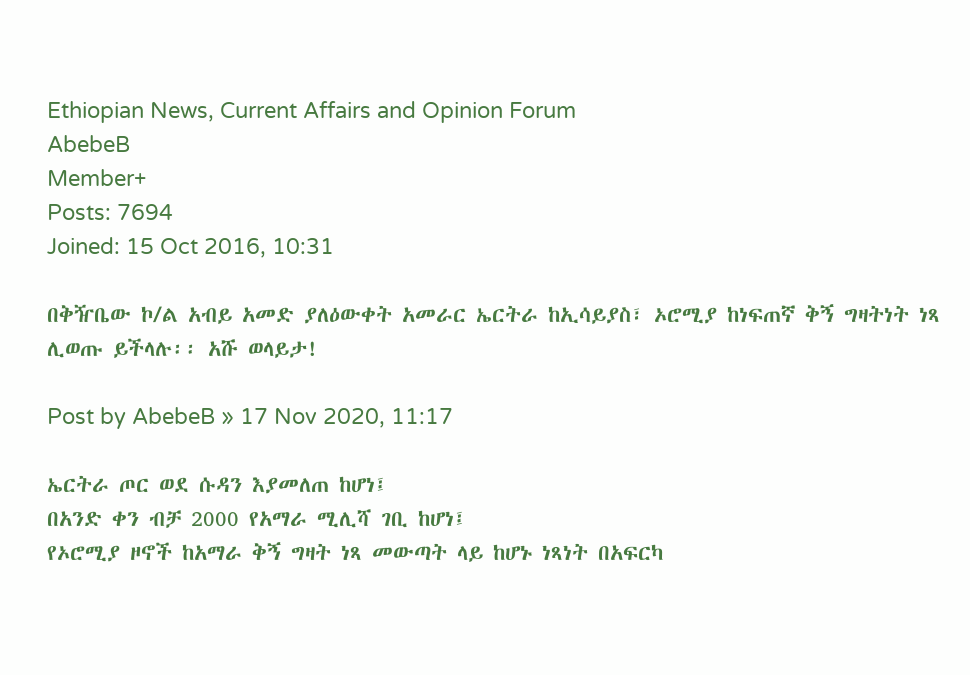Ethiopian News, Current Affairs and Opinion Forum
AbebeB
Member+
Posts: 7694
Joined: 15 Oct 2016, 10:31

በቅዥቤው ኮ/ል አብይ አመድ ያለዕውቀት አመራር ኤርትራ ከኢሳይያስ፣ ኦሮሚያ ከነፍጠኛ ቅኝ ግዛትነት ነጻ ሊወጡ ይችላሉ፡፡ አሹ ወላይታ!

Post by AbebeB » 17 Nov 2020, 11:17

ኤርትራ ጦር ወደ ሱዳን እያመለጠ ከሆነ፤
በአንድ ቀን ብቻ 2000 የአማራ ሚሊሻ ገቢ ከሆነ፤
የኦሮሚያ ዞኖች ከአማራ ቅኝ ግዛት ነጻ መውጣት ላይ ከሆኑ ነጻነት በአፍርካ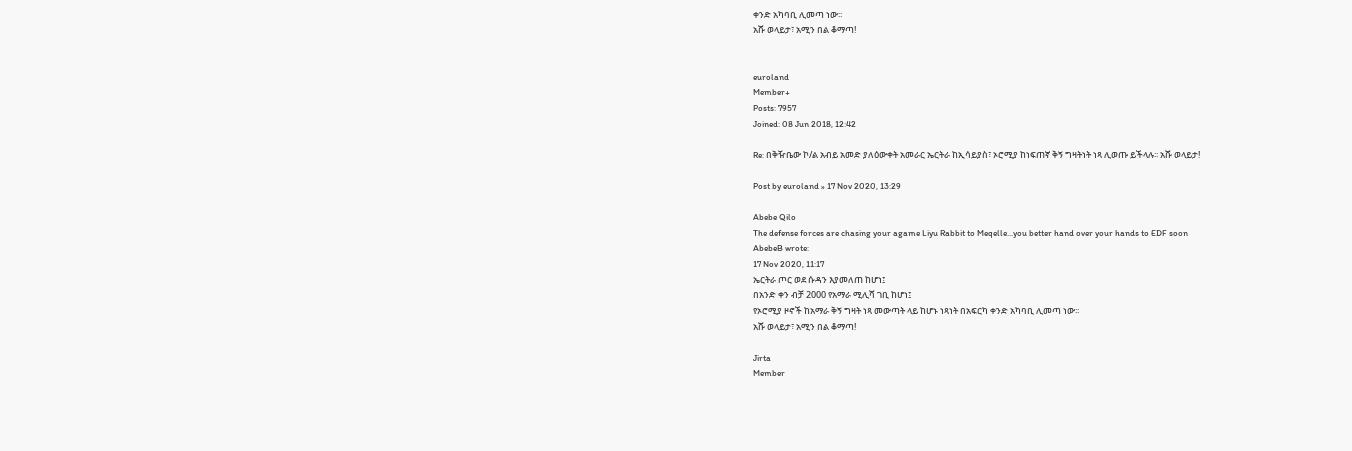ቀንድ አካባቢ ሊመጣ ነው፡፡
አሹ ወላይታ፣ አሚን በል ቆማጣ!


euroland
Member+
Posts: 7957
Joined: 08 Jun 2018, 12:42

Re: በቅዥቤው ኮ/ል አብይ አመድ ያለዕውቀት አመራር ኤርትራ ከኢሳይያስ፣ ኦሮሚያ ከነፍጠኛ ቅኝ ግዛትነት ነጻ ሊወጡ ይችላሉ፡፡ አሹ ወላይታ!

Post by euroland » 17 Nov 2020, 13:29

Abebe Qilo
The defense forces are chasing your agame Liyu Rabbit to Meqelle...you better hand over your hands to EDF soon
AbebeB wrote:
17 Nov 2020, 11:17
ኤርትራ ጦር ወደ ሱዳን እያመለጠ ከሆነ፤
በአንድ ቀን ብቻ 2000 የአማራ ሚሊሻ ገቢ ከሆነ፤
የኦሮሚያ ዞኖች ከአማራ ቅኝ ግዛት ነጻ መውጣት ላይ ከሆኑ ነጻነት በአፍርካ ቀንድ አካባቢ ሊመጣ ነው፡፡
አሹ ወላይታ፣ አሚን በል ቆማጣ!

Jirta
Member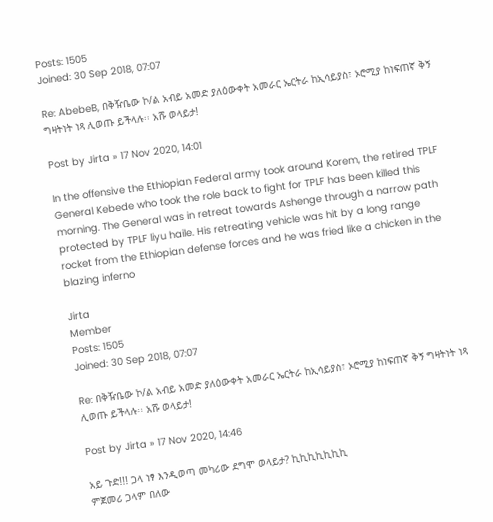Posts: 1505
Joined: 30 Sep 2018, 07:07

Re: AbebeB, በቅዥቤው ኮ/ል አብይ አመድ ያለዕውቀት አመራር ኤርትራ ከኢሳይያስ፣ ኦሮሚያ ከነፍጠኛ ቅኝ ግዛትነት ነጻ ሊወጡ ይችላሉ፡፡ አሹ ወላይታ!

Post by Jirta » 17 Nov 2020, 14:01

In the offensive the Ethiopian Federal army took around Korem, the retired TPLF General Kebede who took the role back to fight for TPLF has been killed this morning. The General was in retreat towards Ashenge through a narrow path protected by TPLF liyu haile. His retreating vehicle was hit by a long range rocket from the Ethiopian defense forces and he was fried like a chicken in the blazing inferno

Jirta
Member
Posts: 1505
Joined: 30 Sep 2018, 07:07

Re: በቅዥቤው ኮ/ል አብይ አመድ ያለዕውቀት አመራር ኤርትራ ከኢሳይያስ፣ ኦሮሚያ ከነፍጠኛ ቅኝ ግዛትነት ነጻ ሊወጡ ይችላሉ፡፡ አሹ ወላይታ!

Post by Jirta » 17 Nov 2020, 14:46

አይ ጉድ!!! ጋላ ነፃ እንዲወጣ መካሪው ደግሞ ወላይታ? ኪኪኪኪኪኪኪ
ምጀመሪ ጋላም በለው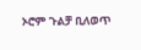ኦሮም ጉልቻ ቢለወጥ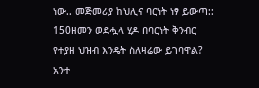ነው.. መጅመሪያ ከህሊና ባርነት ነፃ ይውጣ:: 150ዘመን ወደሗላ ሂዶ በባርነት ቅንብር የተያዘ ህዝብ እንዴት ስለዛሬው ይገባዋል? አንተ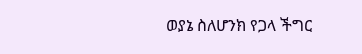ወያኔ ስለሆንክ የጋላ ችግር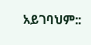አይገባህም::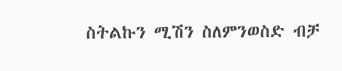ስትልኩን ሚሽን ስለምንወስድ ብቻ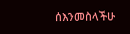ሰእንመስላችሁ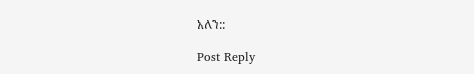አለን::

Post Reply